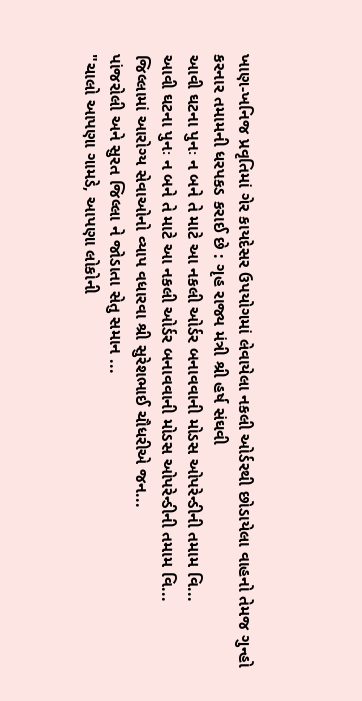ખાણ-ખનિજ પ્રવૃતિમાં ગેર કાયદેસર ઉપયોગમાં લેવાયેલા નકલી ઓર્ડરથી છોડાયેલા વાહનો તેમજ ગુન્હો કરનાર તમામની ધરપકડ કરાઈ છે : ગૃહ રાજ્ય મંત્રી શ્રી હર્ષ સંઘવી
આવી ઘટના પુનઃ ન બને તે માટે આ નકલી ઓર્ડર બનાવવાની મોડસ ઓપરેન્ડીની તમામ વિ...
આવી ઘટના પુનઃ ન બને તે માટે આ નકલી ઓર્ડર બનાવવાની મોડસ ઓપરેન્ડીની તમામ વિ...
જિલ્લામાં આરોગ્ય સેવાઓનો વ્યાપ વધારવા શ્રી સુરેશભાઈ ચૌધરીએ જન...
પાંજરોલી અને સુરત જિલ્લા ને જોડાતા સેતુ સમાન ...
"ચાલો આપણા ગામડે, આપણા લોકોની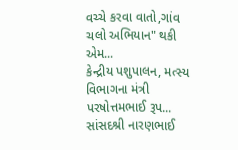વચ્ચે કરવા વાતો,ગાંવ ચલો અભિયાન" થકી એમ...
કેન્દ્રીય પશુપાલન, મત્સ્ય વિભાગના મંત્રી પરષોત્તમભાઈ રૂપ...
સાંસદશ્રી નારણભાઈ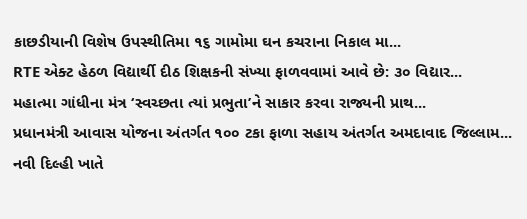કાછડીયાની વિશેષ ઉપસ્થીતિમા ૧૬ ગામોમા ઘન કચરાના નિકાલ મા...
RTE એક્ટ હેઠળ વિદ્યાર્થી દીઠ શિક્ષકની સંખ્યા ફાળવવામાં આવે છે: ૩૦ વિદ્યાર...
મહાત્મા ગાંધીના મંત્ર ‘સ્વચ્છતા ત્યાં પ્રભુતા’ને સાકાર કરવા રાજ્યની પ્રાથ...
પ્રધાનમંત્રી આવાસ યોજના અંતર્ગત ૧૦૦ ટકા ફાળા સહાય અંતર્ગત અમદાવાદ જિલ્લામ...
નવી દિલ્હી ખાતે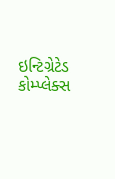ઇન્ટિગ્રેટેડ કોમ્પ્લેક્સ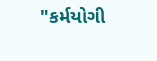"કર્મયોગી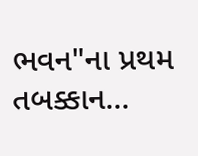ભવન"ના પ્રથમ તબક્કાન...